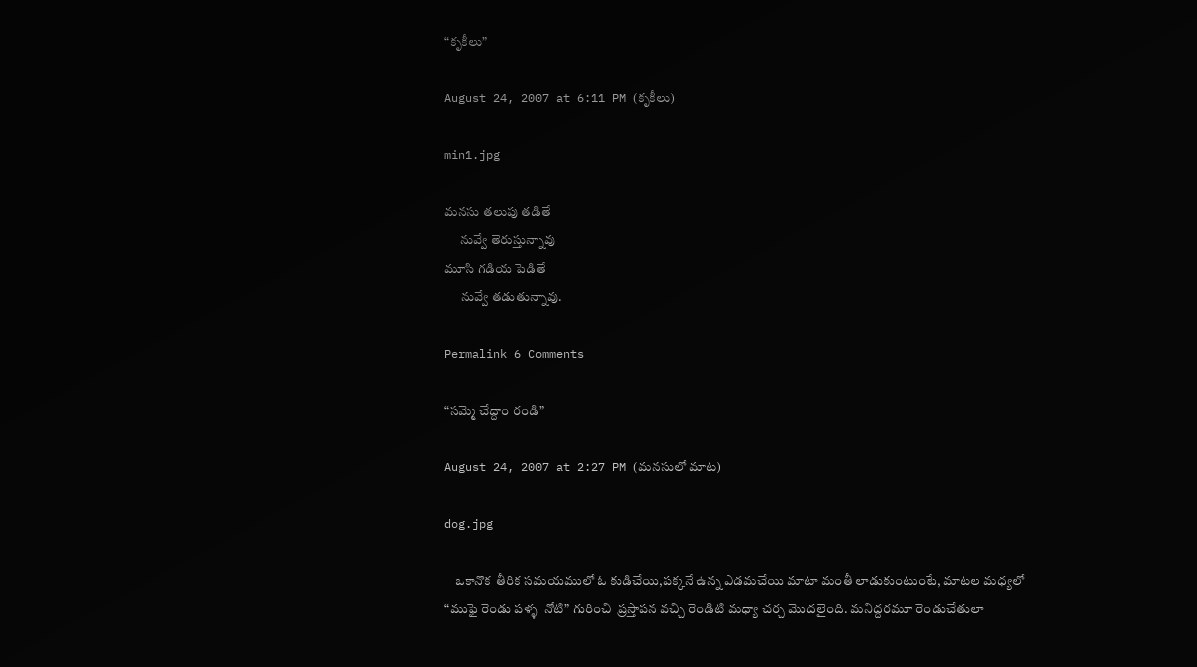“కృకీలు”

August 24, 2007 at 6:11 PM (కృకీలు)

min1.jpg

మనసు తలుపు తడితే
      నువ్వే తెరుస్తున్నావు
మూసి గడియ పెడితే
      నువ్వే తడుతున్నావు.

Permalink 6 Comments

“సమ్మె చేద్దాం రండి”

August 24, 2007 at 2:27 PM (మనసులో మాట)

dog.jpg

    ఒకానొక  తీరిక సమయములో ఓ కుడిచేయి,పక్కనే ఉన్న ఎడమచేయి మాటా మంతీ లాడుకుంటుంటే, మాటల మధ్యలో “ముఫై రెండు పళ్ళ  నోటి” గురించి  ప్రస్తాపన వచ్చి రెండిటి మధ్యా చర్చ మొదలైంది. మనిద్దరమూ రెండుచేతులా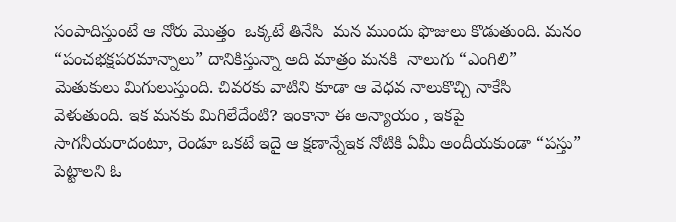సంపాదిస్తుంటే ఆ నోరు మొత్తం  ఒక్కటే తినేసి  మన ముందు ఫొజులు కొడుతుంది. మనం “పంచభక్షపరమాన్నాలు” దానికిస్తున్నా అది మాత్రం మనకి  నాలుగు “ఎంగిలి” మెతుకులు మిగులుస్తుంది. చివరకు వాటిని కూడా ఆ వెధవ నాలుకొచ్చి నాకేసి వెళుతుంది. ఇక మనకు మిగిలేదేంటి? ఇంకానా ఈ అన్యాయం , ఇకపై సాగనీయరాదంటూ, రెండూ ఒకటే ఇదై ఆ క్షణాన్నేఇక నోటికి ఏమీ అందీయకుండా “పస్తు” పెట్టాలని ఓ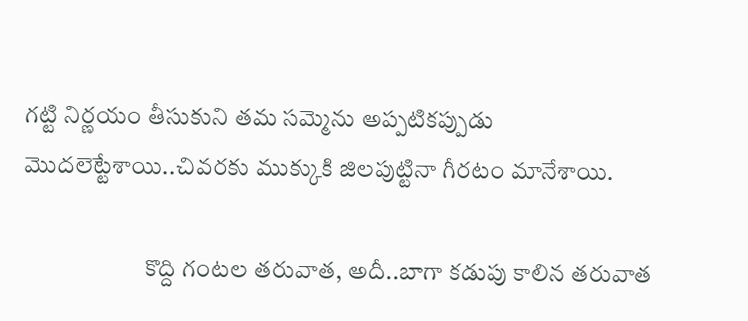గట్టి నిర్ణయం తీసుకుని తమ సమ్మెను అప్పటికప్పుడు  మొదలెట్టేశాయి..చివరకు ముక్కుకి జిలపుట్టినా గీరటం మానేశాయి.

                         కొద్ది గంటల తరువాత, అదీ..బాగా కడుపు కాలిన తరువాత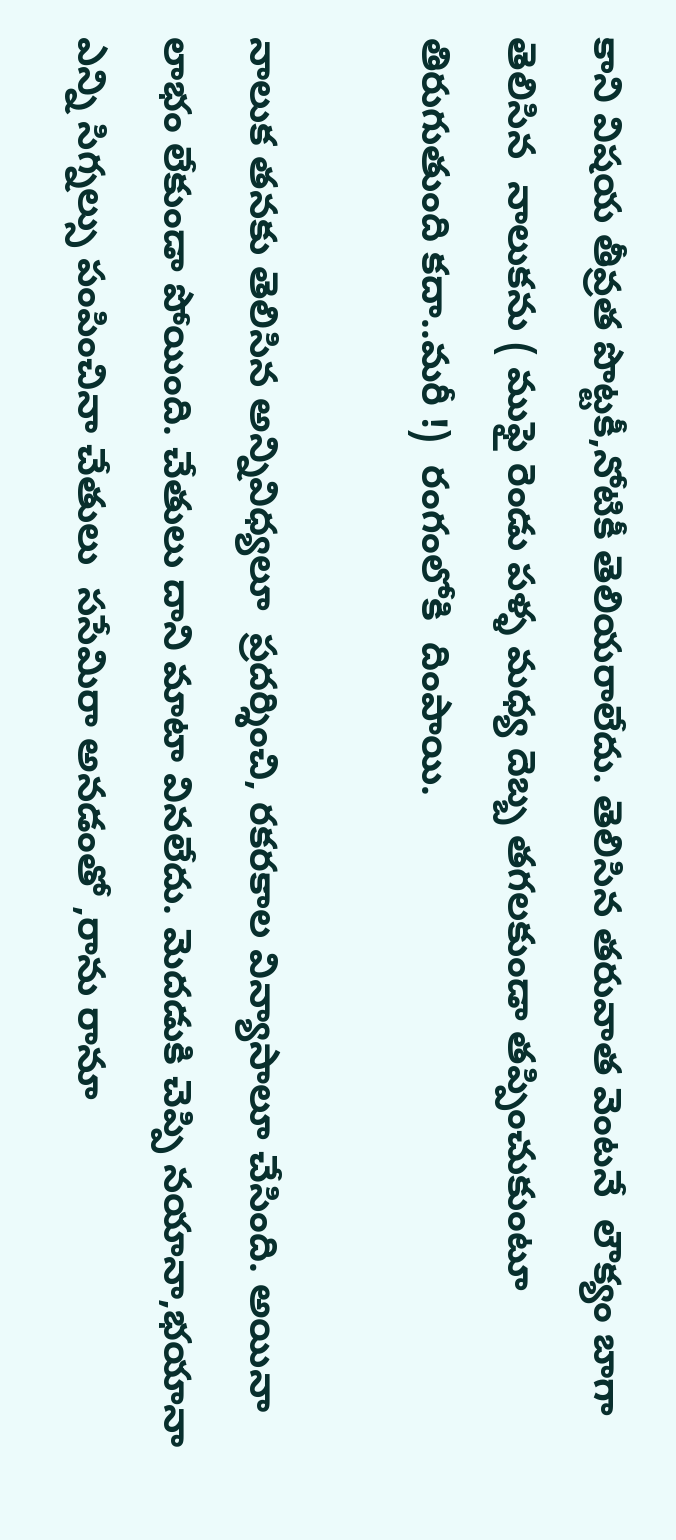కాని విషయ తీవ్రత పొట్టకీ,నోటికీ తెలియరాలేదు. తెలిసిన తరువాత వెంటనే  లౌక్యం బాగా తెలిసిన  నాలుకను ( ముఫై రెండు పళ్ళ మధ్య దెబ్బ తగలకుండా తప్పించుకుంటూ  తిరుగుతుంది కదా..మరీ !)  రంగంలోకి  దింపాయి.

నాలుక తనకు తెలిసిన అన్నివిధ్యలూ  ప్రదర్శించి, రకరకాల విన్యాసాలూ చేసింది. అయినా లాభం లేకుండా పోయింది. చేతులు దాని మాటా వినలేదు. మెదడుకి చెప్పి నయానా,భయానా ఎన్ని సిగ్నల్సు పంపించినా చేతులు  ససేమిరా అనడంతో ,రాను రానూ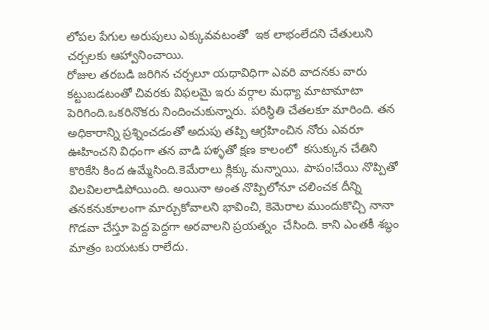లోపల పేగుల అరుపులు ఎక్కువవటంతో  ఇక లాభంలేదని చేతులుని చర్చలకు ఆహ్వానించాయి.
రోజుల తరబడి జరిగిన చర్చలూ యధావిధిగా ఎవరి వాదనకు వారు  కట్టుబడటంతో చివరకు విఫలమై ఇరు వర్గాల మధ్యా మాటామాటా పెరిగింది.ఒకరినొకరు నిందించుకున్నారు. పరిస్థితి చేతలకూ మారింది. తన అధికారాన్ని ప్రశ్నించడంతో అదుపు తప్పి ఆగ్రహించిన నోరు ఎవరూ ఊహించని విధంగా తన వాడి పళ్ళతో క్షణ కాలంలో  కసుక్కున చేతిని కొరికేసి కింద ఉమ్మేసింది.కెమేరాలు క్లిక్కు మన్నాయి. పాపం!చేయి నొప్పితో  విలవిలలాడిపోయింది. అయినా అంత నొప్పిలోనూ చలించక దీన్ని తనకనుకూలంగా మార్చుకోవాలని భావించి, కెమెరాల ముందుకొచ్చి నానా గొడవా చేస్తూ పెద్ద పెద్దగా అరవాలని ప్రయత్నం  చేసింది. కాని ఎంతకీ శబ్ధం మాత్రం బయటకు రాలేదు.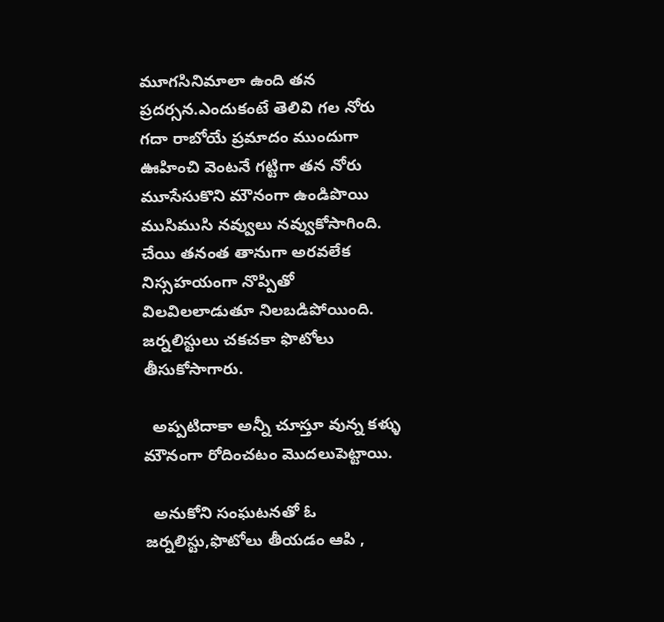మూగసినిమాలా ఉంది తన ప్రదర్సన.ఎందుకంటే తెలివి గల నోరు గదా రాబోయే ప్రమాదం ముందుగా ఊహించి వెంటనే గట్టిగా తన నోరు మూసేసుకొని మౌనంగా ఉండిపొయి ముసిముసి నవ్వులు నవ్వుకోసాగింది. చేయి తనంత తానుగా అరవలేక  నిస్సహయంగా నొప్పితో విలవిలలాడుతూ నిలబడిపోయింది. జర్నలిస్టులు చకచకా ఫొటోలు తీసుకోసాగారు.

  అప్పటిదాకా అన్నీ చూస్తూ వున్న కళ్ళు మౌనంగా రోదించటం మొదలుపెట్టాయి.

  అనుకోని సంఘటనతో ఓ జర్నలిస్టు,ఫొటోలు తీయడం ఆపి ,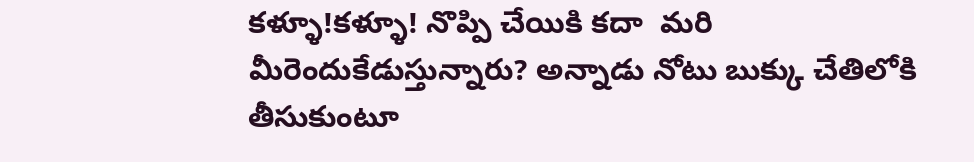కళ్ళూ!కళ్ళూ! నొప్పి చేయికి కదా  మరి మీరెందుకేడుస్తున్నారు? అన్నాడు నోటు బుక్కు చేతిలోకి తీసుకుంటూ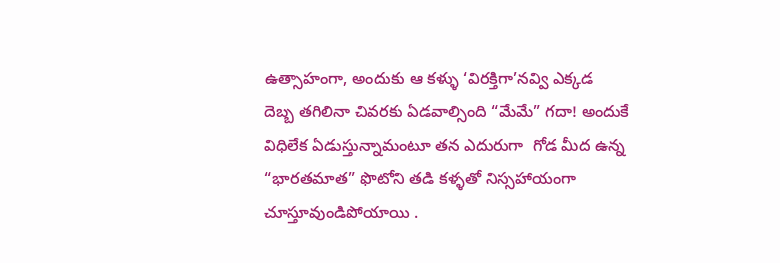ఉత్సాహంగా, అందుకు ఆ కళ్ళు ‘విరక్తిగా’నవ్వి ఎక్కడ  దెబ్బ తగిలినా చివరకు ఏడవాల్సింది “మేమే” గదా! అందుకే  విధిలేక ఏడుస్తున్నామంటూ తన ఎదురుగా  గోడ మీద ఉన్న “భారతమాత” ఫొటోని తడి కళ్ళతో నిస్సహాయంగా చూస్తూవుండిపోయాయి .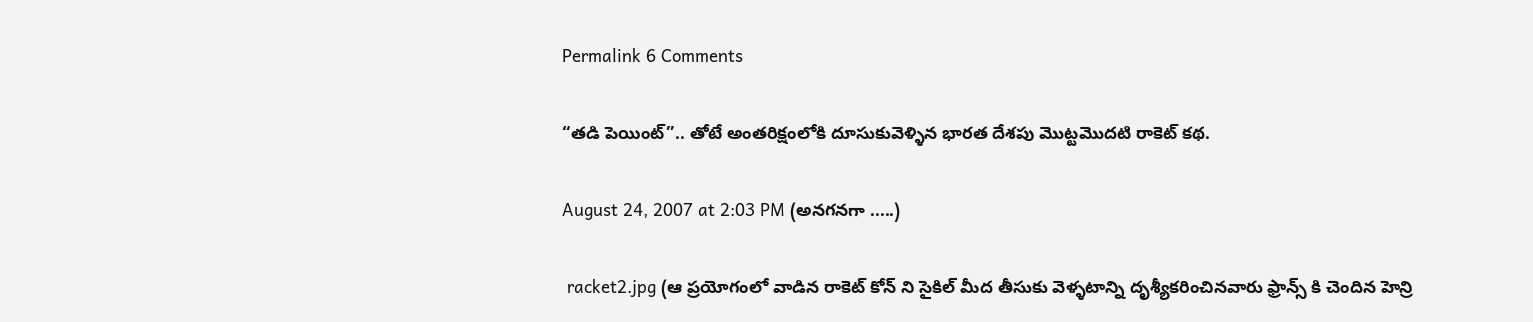Permalink 6 Comments

“తడి పెయింట్”.. తోటే అంతరిక్షంలోకి దూసుకువెళ్ళిన భారత దేశపు మొట్టమొదటి రాకెట్ కథ.

August 24, 2007 at 2:03 PM (అనగనగా .....)

 racket2.jpg (ఆ ప్రయోగంలో వాడిన రాకెట్ కోన్ ని సైకిల్ మీద తీసుకు వెళ్ళటాన్ని దృశ్యీకరించినవారు ఫ్రాన్స్ కి చెందిన హెన్రి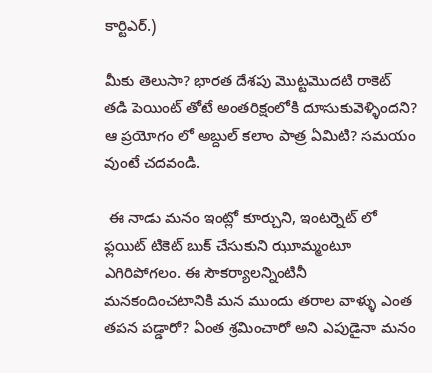కార్టిఎర్.)

మీకు తెలుసా? భారత దేశపు మొట్టమొదటి రాకెట్ తడి పెయింట్ తోటే అంతరిక్షంలోకి దూసుకువెళ్ళిందని? ఆ ప్రయోగం లో అబ్దుల్ కలాం పాత్ర ఏమిటి? సమయం వుంటే చదవండి.

 ఈ నాడు మనం ఇంట్లో కూర్చుని, ఇంటర్నెట్ లో ఫ్లయిట్ టికెట్ బుక్ చేసుకుని ఝూమ్మంటూ ఎగిరిపోగలం. ఈ సౌకర్యాలన్నింటినీ మనకందించటానికి మన ముందు తరాల వాళ్ళు ఎంత తపన పడ్డారో? ఏంత శ్రమించారో అని ఎపుడైనా మనం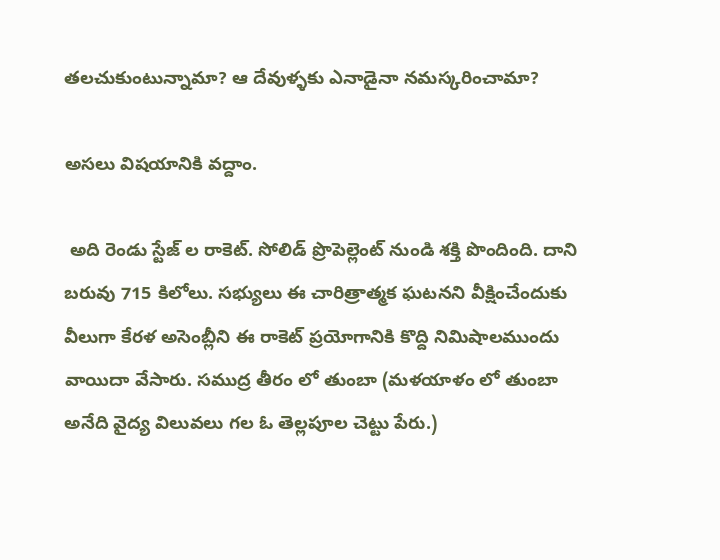తలచుకుంటున్నామా? ఆ దేవుళ్ళకు ఎనాడైనా నమస్కరించామా?

అసలు విషయానికి వద్దాం.

 అది రెండు స్టేజ్ ల రాకెట్. సోలిడ్ ప్రొపెల్లెంట్ నుండి శక్తి పొందింది. దాని బరువు 715 కిలోలు. సభ్యులు ఈ చారిత్రాత్మక ఘటనని వీక్షించేందుకు వీలుగా కేరళ అసెంబ్లీని ఈ రాకెట్ ప్రయోగానికి కొద్ది నిమిషాలముందు వాయిదా వేసారు. సముద్ర తీరం లో తుంబా (మళయాళం లో తుంబా అనేది వైద్య విలువలు గల ఓ తెల్లపూల చెట్టు పేరు.)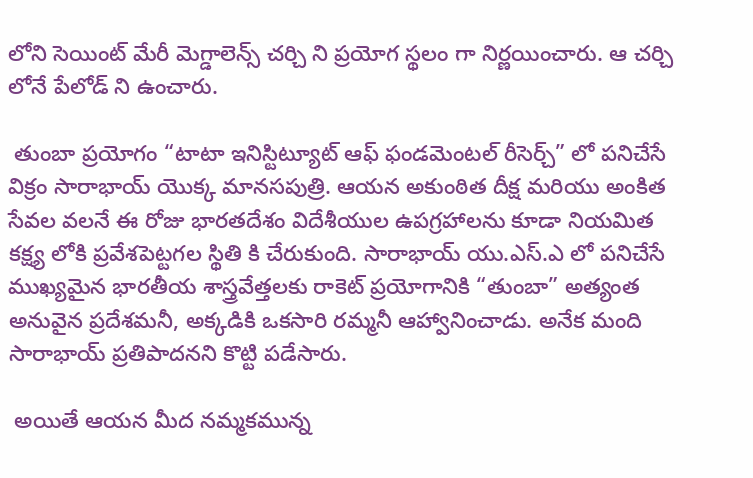లోని సెయింట్ మేరీ మెగ్డాలెన్స్ చర్చి ని ప్రయోగ స్థలం గా నిర్ణయించారు. ఆ చర్చి లోనే పేలోడ్ ని ఉంచారు.

 తుంబా ప్రయోగం “టాటా ఇనిస్టిట్యూట్ ఆఫ్ ఫండమెంటల్ రీసెర్చ్” లో పనిచేసే విక్రం సారాభాయ్ యొక్క మానసపుత్రి. ఆయన అకుంఠిత దీక్ష మరియు అంకిత సేవల వలనే ఈ రోజు భారతదేశం విదేశీయుల ఉపగ్రహాలను కూడా నియమిత కక్ష్య లోకి ప్రవేశపెట్టగల స్థితి కి చేరుకుంది. సారాభాయ్ యు.ఎస్.ఎ లో పనిచేసే ముఖ్యమైన భారతీయ శాస్త్రవేత్తలకు రాకెట్ ప్రయోగానికి “తుంబా” అత్యంత అనువైన ప్రదేశమనీ, అక్కడికి ఒకసారి రమ్మనీ ఆహ్వానించాడు. అనేక మంది సారాభాయ్ ప్రతిపాదనని కొట్టి పడేసారు.

 అయితే ఆయన మీద నమ్మకమున్న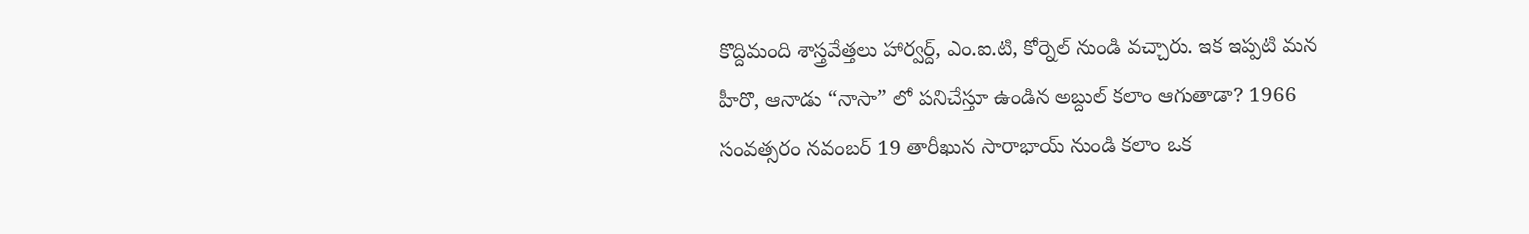కొద్దిమంది శాస్త్రవేత్తలు హార్వర్ద్, ఎం.ఐ.టి, కోర్నెల్ నుండి వచ్చారు. ఇక ఇప్పటి మన హీరొ, ఆనాడు “నాసా” లో పనిచేస్తూ ఉండిన అబ్దుల్ కలాం ఆగుతాడా? 1966 సంవత్సరం నవంబర్ 19 తారీఖున సారాభాయ్ నుండి కలాం ఒక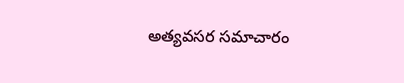అత్యవసర సమాచారం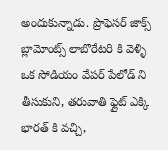అందుకున్నాడు. ప్రొఫెసర్ జాక్స్ బ్లామోంట్స్ లాబొరేటరి కి వెళ్ళి ఒక సోడియం వేపర్ పేలోడ్ ని తీసుకుని, తరువాతి ఫ్లైట్ ఎక్కి భారత్ కి వచ్చి,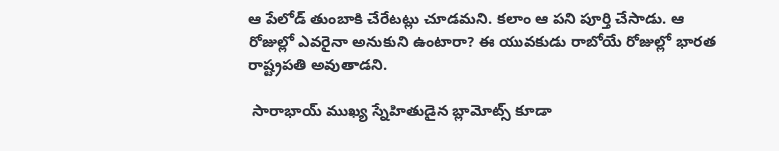ఆ పేలోడ్ తుంబాకి చేరేటట్లు చూడమని. కలాం ఆ పని పూర్తి చేసాడు. ఆ రోజుల్లో ఎవరైనా అనుకుని ఉంటారా? ఈ యువకుడు రాబోయే రోజుల్లో భారత రాష్ట్రపతి అవుతాడని.

 సారాభాయ్ ముఖ్య స్నేహితుడైన బ్లామోట్స్ కూడా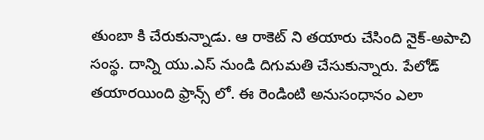తుంబా కి చేరుకున్నాడు. ఆ రాకెట్ ని తయారు చేసింది నైక్-అపాచి సంస్థ. దాన్ని యు.ఎస్ నుండి దిగుమతి చేసుకున్నారు. పేలోడ్ తయారయింది ఫ్రాన్స్ లో. ఈ రెండింటి అనుసంధానం ఎలా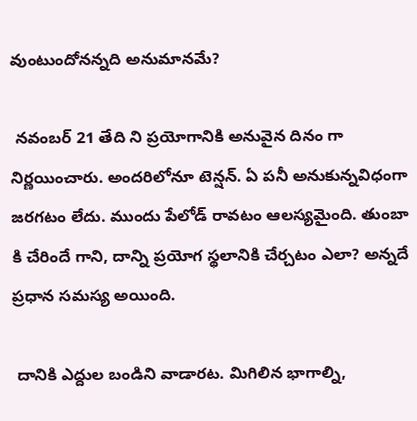వుంటుందోనన్నది అనుమానమే?

 నవంబర్ 21 తేది ని ప్రయోగానికి అనువైన దినం గా నిర్ణయించారు. అందరిలోనూ టెన్షన్. ఏ పనీ అనుకున్నవిధంగా జరగటం లేదు. ముందు పేలోడ్ రావటం ఆలస్యమైంది. తుంబా కి చేరిందే గాని, దాన్ని ప్రయోగ స్థలానికి చేర్చటం ఎలా? అన్నదే ప్రధాన సమస్య అయింది.

 దానికి ఎద్దుల బండిని వాడారట. మిగిలిన భాగాల్ని,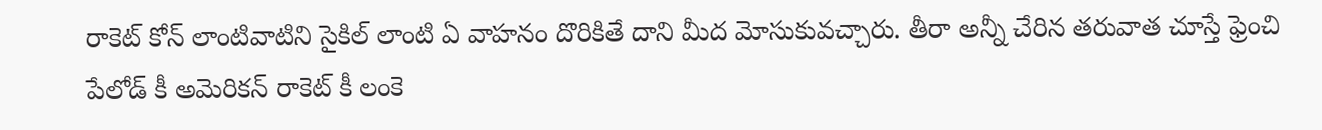రాకెట్ కోన్ లాంటివాటిని సైకిల్ లాంటి ఏ వాహనం దొరికితే దాని మీద మోసుకువచ్చారు. తీరా అన్నీ చేరిన తరువాత చూస్తే ఫ్రెంచి పేలోడ్ కీ అమెరికన్ రాకెట్ కీ లంకె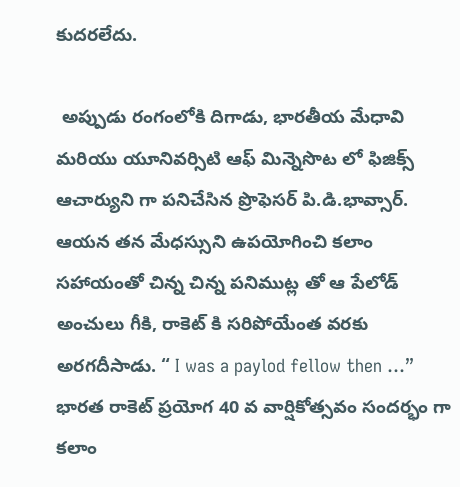కుదరలేదు.

 అప్పుడు రంగంలోకి దిగాడు, భారతీయ మేధావి మరియు యూనివర్సిటి ఆఫ్ మిన్నెసొట లో ఫిజిక్స్ ఆచార్యుని గా పనిచేసిన ప్రొఫెసర్ పి.డి.భావ్సార్. ఆయన తన మేధస్సుని ఉపయోగించి కలాం సహాయంతో చిన్న చిన్న పనిముట్ల తో ఆ పేలోడ్ అంచులు గీకి, రాకెట్ కి సరిపోయేంత వరకు అరగదీసాడు. “ I was a paylod fellow then …” భారత రాకెట్ ప్రయోగ 40 వ వార్షికోత్సవం సందర్భం గా కలాం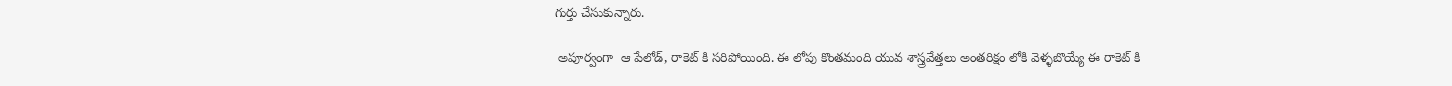గుర్తు చేసుకున్నారు.

 అపూర్వంగా  ఆ పేలోడ్, రాకెట్ కి సరిపోయింది. ఈ లోపు కొంతమంది యువ శాస్త్రవేత్తలు అంతరిక్షం లోకి వెళ్ళబొయ్యే ఈ రాకెట్ కి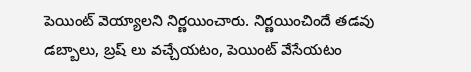పెయింట్ వెయ్యాలని నిర్ణయించారు. నిర్ణయించిందే తడవు డబ్బాలు, బ్రష్ లు వచ్చేయటం, పెయింట్ వేసేయటం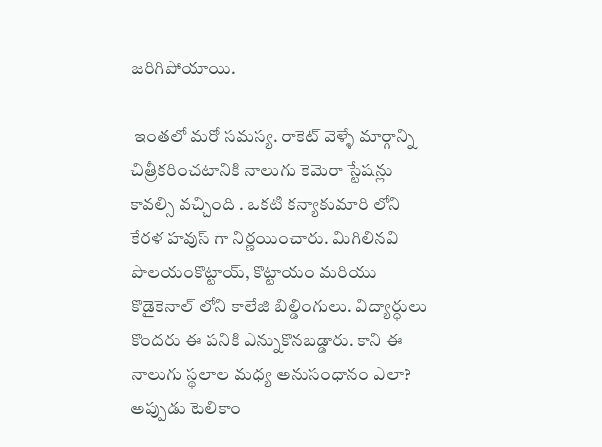జరిగిపోయాయి.

 ఇంతలో మరో సమస్య. రాకెట్ వెళ్ళే మార్గాన్ని చిత్రీకరించటానికి నాలుగు కెమెరా స్టేషన్లు కావల్సి వచ్చింది . ఒకటి కన్యాకుమారి లోని కేరళ హవుస్ గా నిర్ణయించారు. మిగిలినవి పొలయంకొట్టాయ్, కొట్టాయం మరియు కొడైకెనాల్ లోని కాలేజి బిల్డింగులు. విద్యార్ధులు కొందరు ఈ పనికి ఎన్నుకొనబడ్డారు. కాని ఈ నాలుగు స్థలాల మధ్య అనుసంధానం ఎలా? అప్పుడు టెలికాం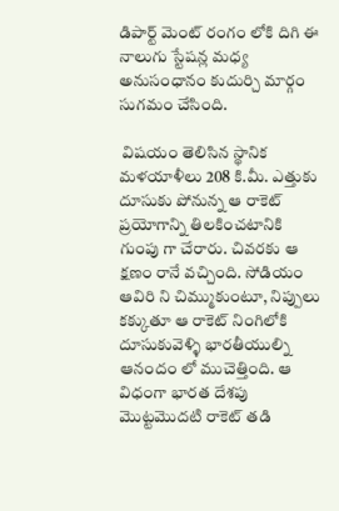డిపార్ట్ మెంట్ రంగం లోకి దిగి ఈ నాలుగు స్టేషన్ల మధ్య అనుసంధానం కుదుర్చి మార్గం సుగమం చేసింది.

 విషయం తెలిసిన స్థానిక మళయాళీలు 208 కి.మీ. ఎత్తుకు దూసుకు పోనున్న ఆ రాకెట్ ప్రయోగాన్ని తిలకించటానికి గుంపు గా చేరారు. చివరకు ఆ క్షణం రానే వచ్చింది. సోడియం ఆవిరి ని చిమ్ముకుంటూ, నిప్పులు కక్కుతూ ఆ రాకెట్ నింగిలోకి దూసుకువెళ్ళి భారతీయుల్ని ఆనందం లో ముచెత్తింది. ఆ విధంగా భారత దేశపు మొట్టమొదటి రాకెట్ తడి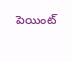పెయింట్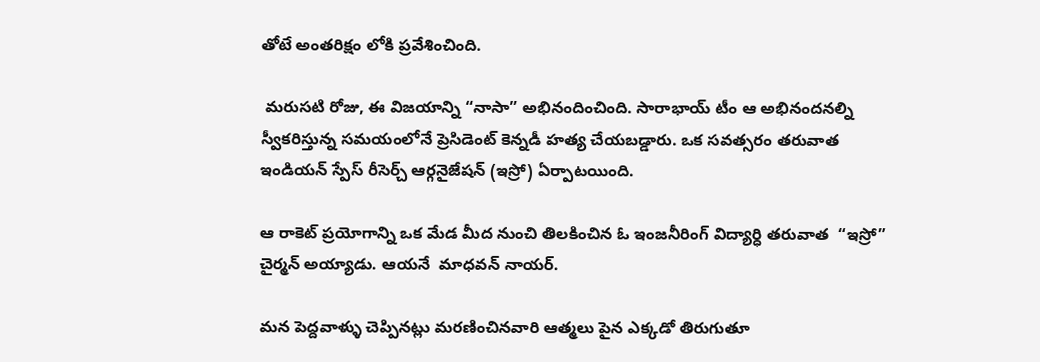తోటే అంతరిక్షం లోకి ప్రవేశించింది.

 మరుసటి రోజు, ఈ విజయాన్ని “నాసా” అభినందించింది. సారాభాయ్ టీం ఆ అభినందనల్ని స్వీకరిస్తున్న సమయంలోనే ప్రెసిడెంట్ కెన్నడీ హత్య చేయబడ్డారు. ఒక సవత్సరం తరువాత ఇండియన్ స్పేస్ రీసెర్చ్ ఆర్గనైజేషన్ (ఇస్రో) ఏర్పాటయింది.

ఆ రాకెట్ ప్రయోగాన్ని ఒక మేడ మీద నుంచి తిలకించిన ఓ ఇంజనీరింగ్ విద్యార్ధి తరువాత  “ఇస్రో” చైర్మన్ అయ్యాడు. ఆయనే  మాధవన్ నాయర్.

మన పెద్దవాళ్ళు చెప్పినట్లు మరణించినవారి ఆత్మలు పైన ఎక్కడో తిరుగుతూ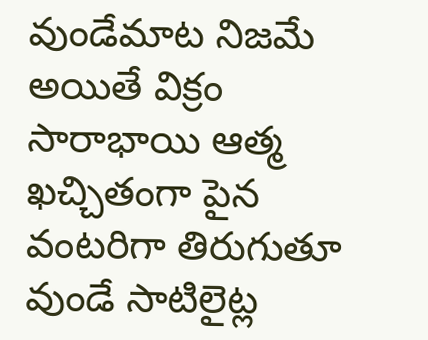వుండేమాట నిజమే అయితే విక్రం సారాభాయి ఆత్మ ఖచ్చితంగా పైన వంటరిగా తిరుగుతూ వుండే సాటిలైట్ల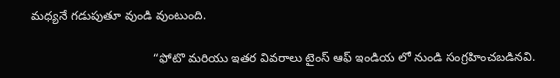మధ్యనే గడుపుతూ వుండి వుంటుంది.

                                    “ఫోటొ మరియు ఇతర వివరాలు టైంస్ ఆఫ్ ఇండియ లో నుండి సంగ్రహించబడినవి.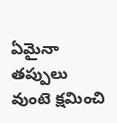ఏమైనా తప్పులు వుంటె క్షమించి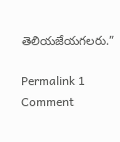తెలియజేయగలరు.”

Permalink 1 Comment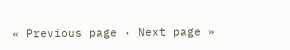« Previous page · Next page »